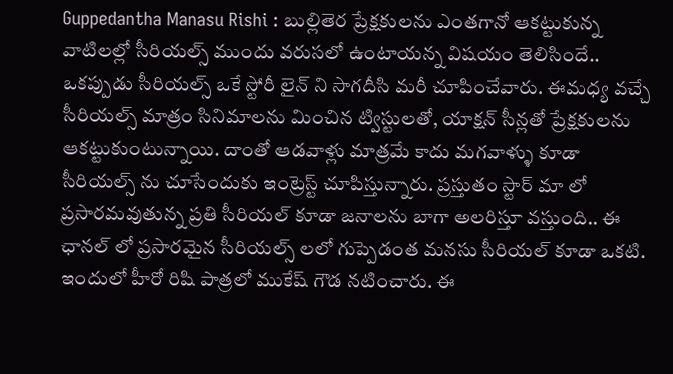Guppedantha Manasu Rishi : బుల్లితెర ప్రేక్షకులను ఎంతగానో ఆకట్టుకున్న వాటిలల్లో సీరియల్స్ ముందు వరుసలో ఉంటాయన్న విషయం తెలిసిందే.. ఒకప్పుడు సీరియల్స్ ఒకే స్టోరీ లైన్ ని సాగదీసి మరీ చూపించేవారు. ఈమధ్య వచ్చే సీరియల్స్ మాత్రం సినిమాలను మించిన ట్విస్టులతో, యాక్షన్ సీన్లతో ప్రేక్షకులను ఆకట్టుకుంటున్నాయి. దాంతో ఆడవాళ్లు మాత్రమే కాదు మగవాళ్ళు కూడా సీరియల్స్ ను చూసేందుకు ఇంట్రెస్ట్ చూపిస్తున్నారు. ప్రస్తుతం స్టార్ మా లో ప్రసారమవుతున్న ప్రతి సీరియల్ కూడా జనాలను బాగా అలరిస్తూ వస్తుంది.. ఈ ఛానల్ లో ప్రసారమైన సీరియల్స్ లలో గుప్పెడంత మనసు సీరియల్ కూడా ఒకటి. ఇందులో హీరో రిషి పాత్రలో ముకేష్ గౌడ నటించారు. ఈ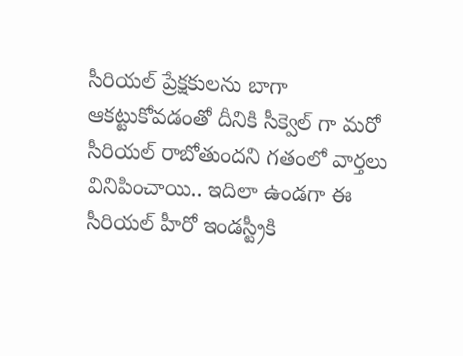సీరియల్ ప్రేక్షకులను బాగా ఆకట్టుకోవడంతో దీనికి సీక్వెల్ గా మరో సీరియల్ రాబోతుందని గతంలో వార్తలు వినిపించాయి.. ఇదిలా ఉండగా ఈ సీరియల్ హీరో ఇండస్ట్రీకి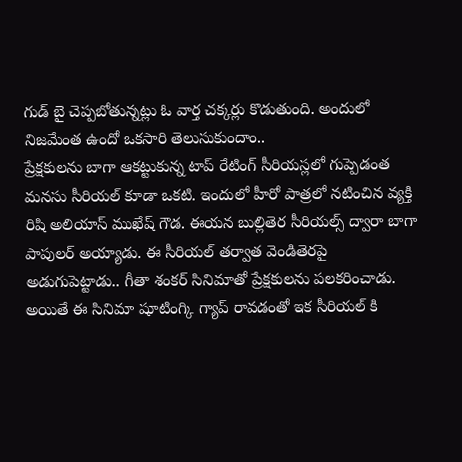గుడ్ బై చెప్పబోతున్నట్లు ఓ వార్త చక్కర్లు కొడుతుంది. అందులో నిజమేంత ఉందో ఒకసారి తెలుసుకుందాం..
ప్రేక్షకులను బాగా ఆకట్టుకున్న టాప్ రేటింగ్ సీరియస్లలో గుప్పెడంత మనసు సీరియల్ కూడా ఒకటి. ఇందులో హీరో పాత్రలో నటించిన వ్యక్తి రిషి అలియాస్ ముఖేష్ గౌడ. ఈయన బుల్లితెర సీరియల్స్ ద్వారా బాగా పాపులర్ అయ్యాడు. ఈ సీరియల్ తర్వాత వెండితెరపై అడుగుపెట్టాడు.. గీతా శంకర్ సినిమాతో ప్రేక్షకులను పలకరించాడు. అయితే ఈ సినిమా షూటింగ్కి గ్యాప్ రావడంతో ఇక సీరియల్ కి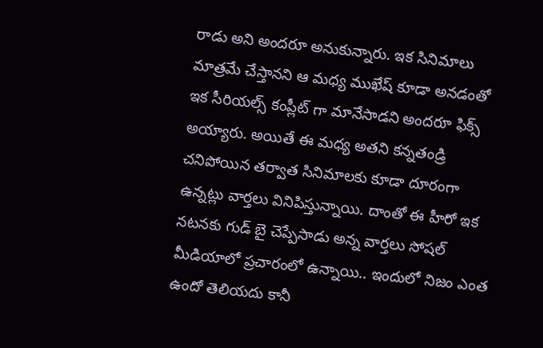రాడు అని అందరూ అనుకున్నారు. ఇక సినిమాలు మాత్రమే చేస్తానని ఆ మధ్య ముఖేష్ కూడా అనడంతో ఇక సీరియల్స్ కంప్లీట్ గా మానేసాడని అందరూ ఫిక్స్ అయ్యారు. అయితే ఈ మధ్య అతని కన్నతండ్రి చనిపోయిన తర్వాత సినిమాలకు కూడా దూరంగా ఉన్నట్లు వార్తలు వినిపిస్తున్నాయి. దాంతో ఈ హీరో ఇక నటనకు గుడ్ బై చెప్పేసాడు అన్న వార్తలు సోషల్ మీడియాలో ప్రచారంలో ఉన్నాయి.. ఇందులో నిజం ఎంత ఉందో తెలియదు కానీ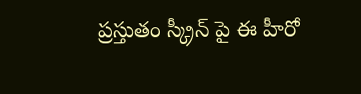ప్రస్తుతం స్క్రీన్ పై ఈ హీరో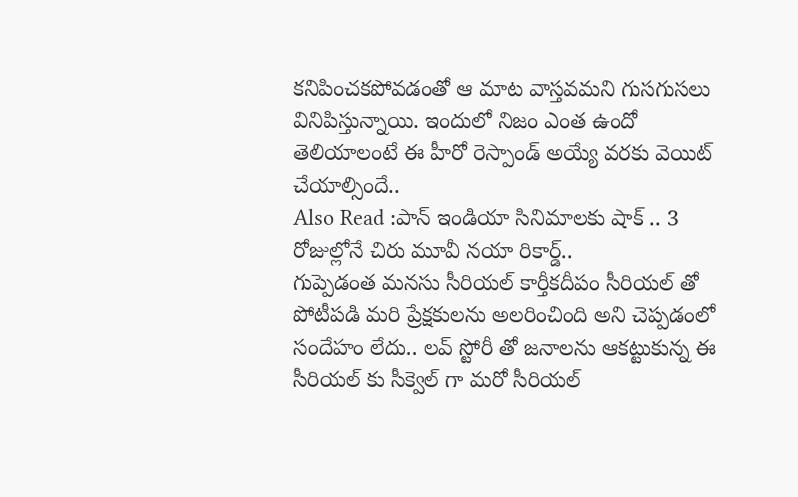కనిపించకపోవడంతో ఆ మాట వాస్తవమని గుసగుసలు వినిపిస్తున్నాయి. ఇందులో నిజం ఎంత ఉందో తెలియాలంటే ఈ హీరో రెస్పాండ్ అయ్యే వరకు వెయిట్ చేయాల్సిందే..
Also Read :పాన్ ఇండియా సినిమాలకు షాక్ .. 3 రోజుల్లోనే చిరు మూవీ నయా రికార్డ్..
గుప్పెడంత మనసు సీరియల్ కార్తీకదీపం సీరియల్ తో పోటీపడి మరి ప్రేక్షకులను అలరించింది అని చెప్పడంలో సందేహం లేదు.. లవ్ స్టోరీ తో జనాలను ఆకట్టుకున్న ఈ సీరియల్ కు సీక్వెల్ గా మరో సీరియల్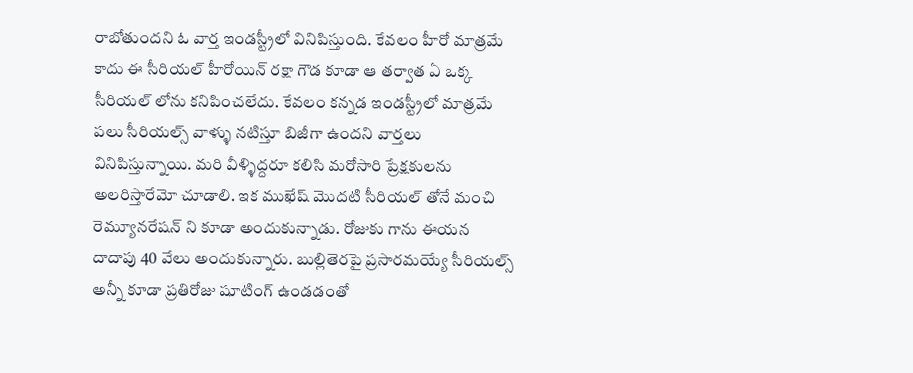రాబోతుందని ఓ వార్త ఇండస్ట్రీలో వినిపిస్తుంది. కేవలం హీరో మాత్రమే కాదు ఈ సీరియల్ హీరోయిన్ రక్షా గౌడ కూడా ఆ తర్వాత ఏ ఒక్క సీరియల్ లోను కనిపించలేదు. కేవలం కన్నడ ఇండస్ట్రీలో మాత్రమే పలు సీరియల్స్ వాళ్ళు నటిస్తూ బిజీగా ఉందని వార్తలు వినిపిస్తున్నాయి. మరి వీళ్ళిద్దరూ కలిసి మరోసారి ప్రేక్షకులను అలరిస్తారేమో చూడాలి. ఇక ముఖేష్ మొదటి సీరియల్ తోనే మంచి రెమ్యూనరేషన్ ని కూడా అందుకున్నాడు. రోజుకు గాను ఈయన దాదాపు 40 వేలు అందుకున్నారు. బుల్లితెరపై ప్రసారమయ్యే సీరియల్స్ అన్నీ కూడా ప్రతిరోజు షూటింగ్ ఉండడంతో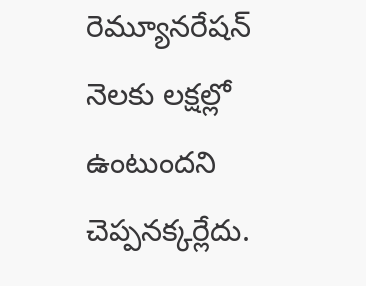రెమ్యూనరేషన్ నెలకు లక్షల్లో ఉంటుందని చెప్పనక్కర్లేదు.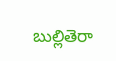బుల్లితెరా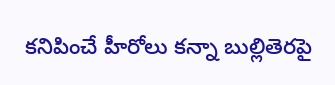కనిపించే హీరోలు కన్నా బుల్లితెరపై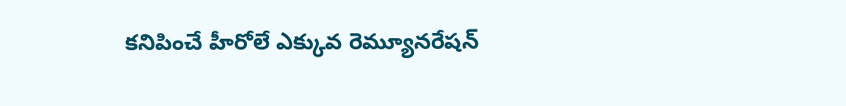కనిపించే హీరోలే ఎక్కువ రెమ్యూనరేషన్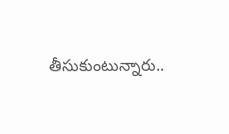తీసుకుంటున్నారు..